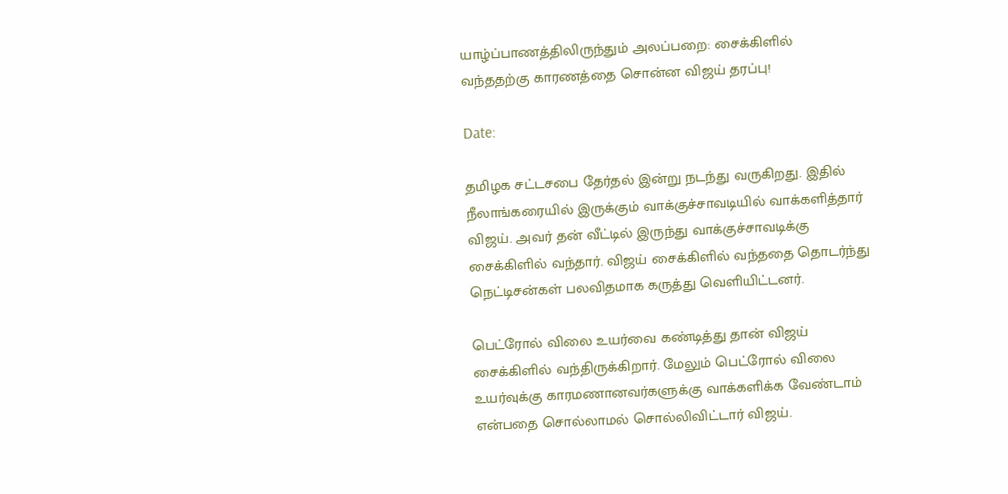யாழ்ப்பாணத்திலிருந்தும் அலப்பறை: சைக்கிளில் வந்ததற்கு காரணத்தை சொன்ன விஜய் தரப்பு!

Date:

தமிழக சட்டசபை தேர்தல் இன்று நடந்து வருகிறது. இதில் நீலாங்கரையில் இருக்கும் வாக்குச்சாவடியில் வாக்களித்தார் விஜய். அவர் தன் வீட்டில் இருந்து வாக்குச்சாவடிக்கு சைக்கிளில் வந்தார். விஜய் சைக்கிளில் வந்ததை தொடர்ந்து நெட்டிசன்கள் பலவிதமாக கருத்து வெளியிட்டனர்.

பெட்ரோல் விலை உயர்வை கண்டித்து தான் விஜய் சைக்கிளில் வந்திருக்கிறார். மேலும் பெட்ரோல் விலை உயர்வுக்கு காரமணானவர்களுக்கு வாக்களிக்க வேண்டாம் என்பதை சொல்லாமல் சொல்லிவிட்டார் விஜய்.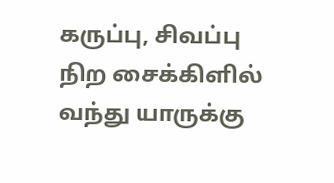கருப்பு, சிவப்பு நிற சைக்கிளில் வந்து யாருக்கு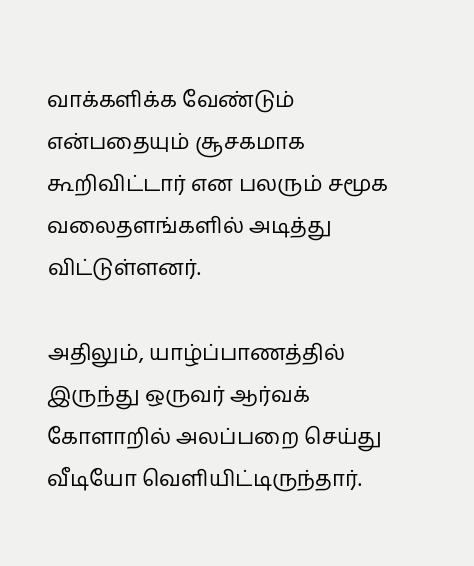வாக்களிக்க வேண்டும் என்பதையும் சூசகமாக கூறிவிட்டார் என பலரும் சமூக வலைதளங்களில் அடித்து விட்டுள்ளனர்.

அதிலும், யாழ்ப்பாணத்தில் இருந்து ஒருவர் ஆர்வக் கோளாறில் அலப்பறை செய்து வீடியோ வெளியிட்டிருந்தார்.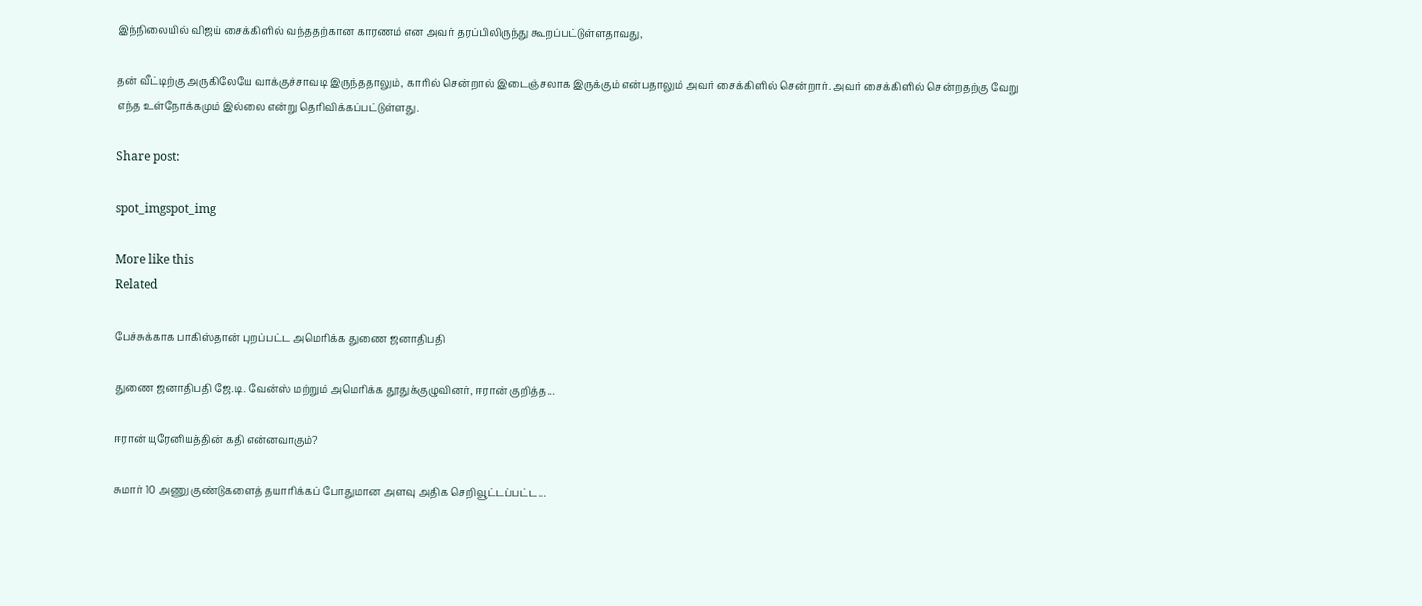இந்நிலையில் விஜய் சைக்கிளில் வந்ததற்கான காரணம் என அவர் தரப்பிலிருந்து கூறப்பட்டுள்ளதாவது,

தன் வீட்டிற்கு அருகிலேயே வாக்குச்சாவடி இருந்ததாலும், காரில் சென்றால் இடைஞ்சலாக இருக்கும் என்பதாலும் அவர் சைக்கிளில் சென்றார். அவர் சைக்கிளில் சென்றதற்கு வேறு எந்த உள்நோக்கமும் இல்லை என்று தெரிவிக்கப்பட்டுள்ளது.

Share post:

spot_imgspot_img

More like this
Related

பேச்சுக்காக பாகிஸ்தான் புறப்பட்ட அமெரிக்க துணை ஜனாதிபதி

துணை ஜனாதிபதி ஜே.டி. வேன்ஸ் மற்றும் அமெரிக்க தூதுக்குழுவினர், ஈரான் குறித்த...

ஈரான் யுரேனியத்தின் கதி என்னவாகும்?

சுமார் 10 அணு குண்டுகளைத் தயாரிக்கப் போதுமான அளவு அதிக செறிவூட்டப்பட்ட...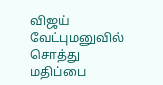விஜய் வேட்புமனுவில் சொத்து மதிப்பை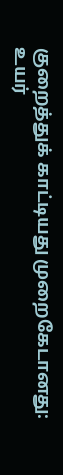குறைத்துக் காட்டியது முறைகேடானது: உயர்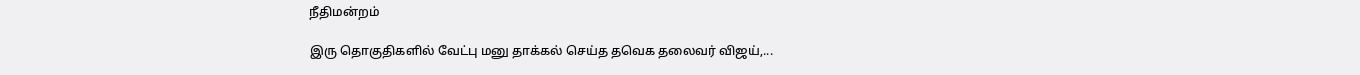நீதிமன்றம்

இரு தொகுதிகளில் வேட்பு மனு தாக்கல் செய்த தவெக தலைவர் விஜய்,...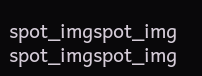spot_imgspot_img
spot_imgspot_img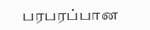பரபரப்பான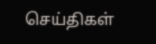செய்திகள்